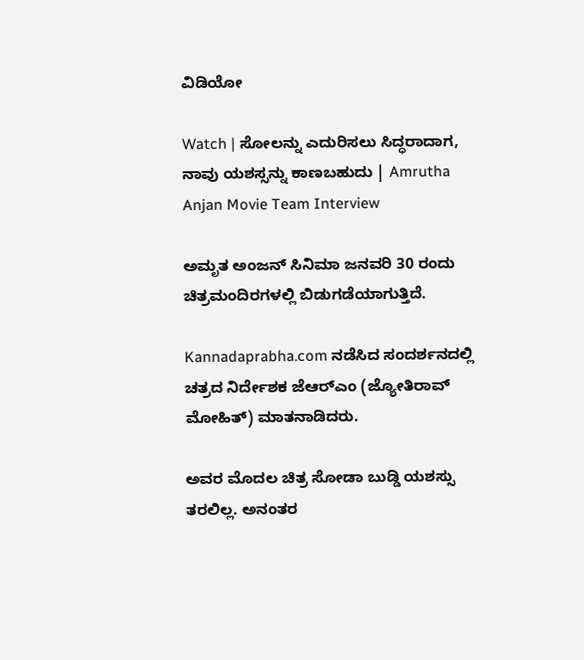ವಿಡಿಯೋ

Watch | ಸೋಲನ್ನು ಎದುರಿಸಲು ಸಿದ್ಧರಾದಾಗ, ನಾವು ಯಶಸ್ಸನ್ನು ಕಾಣಬಹುದು | Amrutha Anjan Movie Team Interview

ಅಮೃತ ಅಂಜನ್ ಸಿನಿಮಾ ಜನವರಿ 30 ರಂದು ಚಿತ್ರಮಂದಿರಗಳಲ್ಲಿ ಬಿಡುಗಡೆಯಾಗುತ್ತಿದೆ.

Kannadaprabha.com ನಡೆಸಿದ ಸಂದರ್ಶನದಲ್ಲಿ ಚತ್ರದ ನಿರ್ದೇಶಕ ಜೆಆರ್‌ಎಂ (ಜ್ಯೋತಿರಾವ್ ಮೋಹಿತ್) ಮಾತನಾಡಿದರು.

ಅವರ ಮೊದಲ ಚಿತ್ರ ಸೋಡಾ ಬುಡ್ಡಿ ಯಶಸ್ಸು ತರಲಿಲ್ಲ. ಅನಂತರ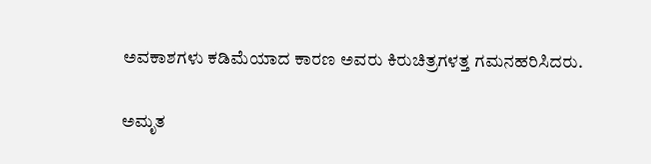ಅವಕಾಶಗಳು ಕಡಿಮೆಯಾದ ಕಾರಣ ಅವರು ಕಿರುಚಿತ್ರಗಳತ್ತ ಗಮನಹರಿಸಿದರು.

ಅಮೃತ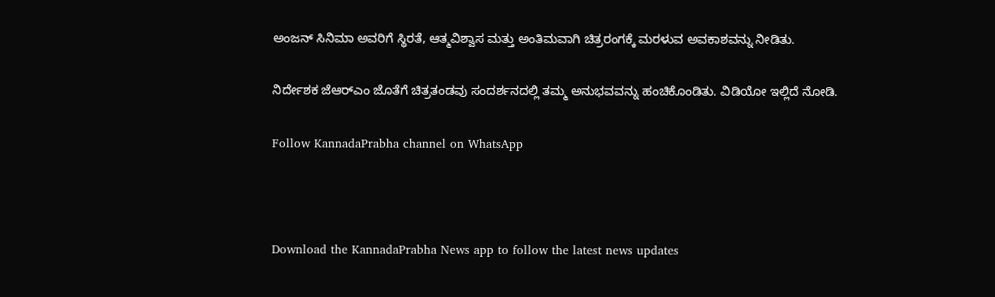ಅಂಜನ್ ಸಿನಿಮಾ ಅವರಿಗೆ ಸ್ಥಿರತೆ, ಆತ್ಮವಿಶ್ವಾಸ ಮತ್ತು ಅಂತಿಮವಾಗಿ ಚಿತ್ರರಂಗಕ್ಕೆ ಮರಳುವ ಅವಕಾಶವನ್ನು ನೀಡಿತು.

ನಿರ್ದೇಶಕ ಜೆಆರ್‌ಎಂ ಜೊತೆಗೆ ಚಿತ್ರತಂಡವು ಸಂದರ್ಶನದಲ್ಲಿ ತಮ್ಮ ಅನುಭವವನ್ನು ಹಂಚಿಕೊಂಡಿತು. ವಿಡಿಯೋ ಇಲ್ಲಿದೆ ನೋಡಿ.

Follow KannadaPrabha channel on WhatsApp



Download the KannadaPrabha News app to follow the latest news updates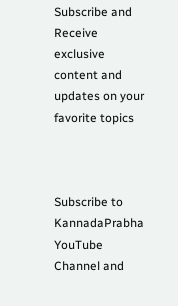Subscribe and Receive exclusive content and updates on your favorite topics



Subscribe to KannadaPrabha YouTube Channel and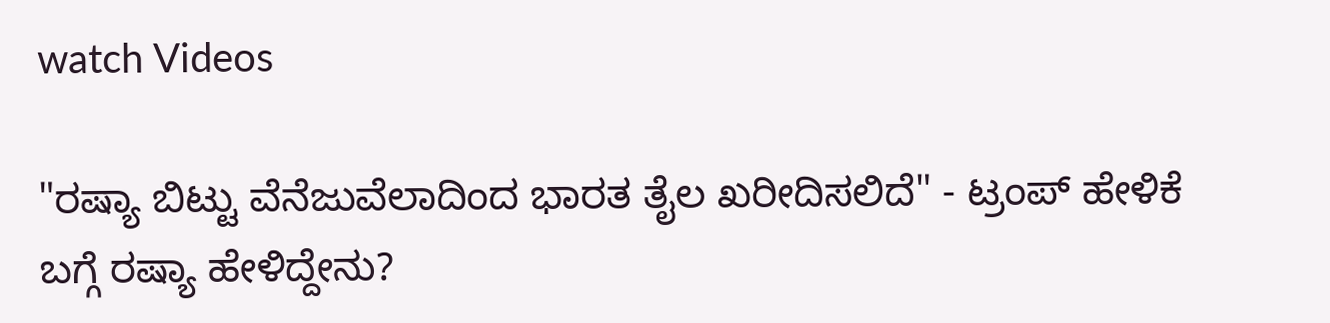watch Videos

"ರಷ್ಯಾ ಬಿಟ್ಟು ವೆನೆಜುವೆಲಾದಿಂದ ಭಾರತ ತೈಲ ಖರೀದಿಸಲಿದೆ" - ಟ್ರಂಪ್ ಹೇಳಿಕೆ ಬಗ್ಗೆ ರಷ್ಯಾ ಹೇಳಿದ್ದೇನು?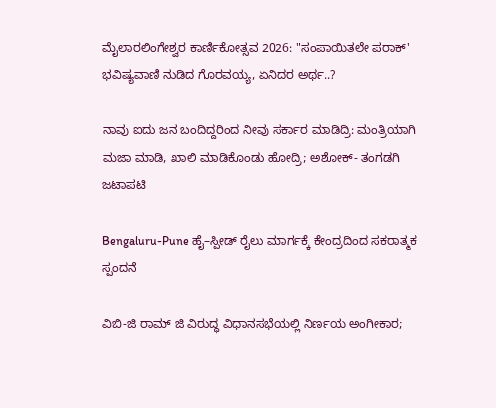ಮೈಲಾರಲಿಂಗೇಶ್ವರ ಕಾರ್ಣಿಕೋತ್ಸವ 2026: "ಸಂಪಾಯಿತಲೇ ಪರಾಕ್' ಭವಿಷ್ಯವಾಣಿ ನುಡಿದ ಗೊರವಯ್ಯ, ಏನಿದರ ಅರ್ಥ..?

ನಾವು ಐದು ಜನ ಬಂದಿದ್ದರಿಂದ ನೀವು ಸರ್ಕಾರ ಮಾಡಿದ್ರಿ: ಮಂತ್ರಿಯಾಗಿ ಮಜಾ ಮಾಡಿ, ಖಾಲಿ ಮಾಡಿಕೊಂಡು ಹೋದ್ರಿ; ಅಶೋಕ್- ತಂಗಡಗಿ ಜಟಾಪಟಿ

Bengaluru-Pune ಹೈ–ಸ್ಪೀಡ್ ರೈಲು ಮಾರ್ಗಕ್ಕೆ ಕೇಂದ್ರದಿಂದ ಸಕರಾತ್ಮಕ ಸ್ಪಂದನೆ

ವಿಬಿ-ಜಿ ರಾಮ್ ಜಿ ವಿರುದ್ಧ ವಿಧಾನಸಭೆಯಲ್ಲಿ ನಿರ್ಣಯ ಅಂಗೀಕಾರ;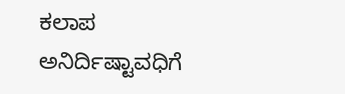ಕಲಾಪ ಅನಿರ್ದಿಷ್ಟಾವಧಿಗೆ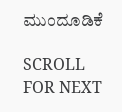ಮುಂದೂಡಿಕೆ

SCROLL FOR NEXT